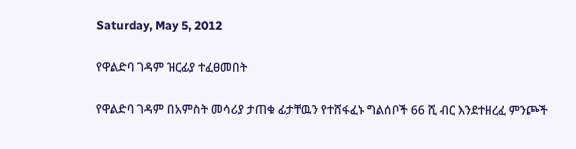Saturday, May 5, 2012

የዋልድባ ገዳም ዝርፊያ ተፈፀመበት

የዋልድባ ገዳም በአምስት መሳሪያ ታጠቁ ፊታቸዉን የተሸፋፈኑ ግልሰቦች 66 ሺ ብር እንደተዘረፈ ምንጮች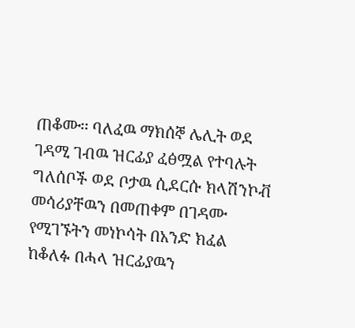ጠቆሙ፡፡ ባለፈዉ ማክሰኞ ሌሊት ወደ ገዳሚ ገብዉ ዝርፊያ ፈፅሟል የተባሉት ግለሰቦች ወደ ቦታዉ ሲደርሱ ክላሽንኮቭ መሳሪያቸዉን በመጠቀም በገዳሙ የሚገኙትን መነኮሳት በአንድ ክፈል ከቆለፉ በሓላ ዝርፊያዉን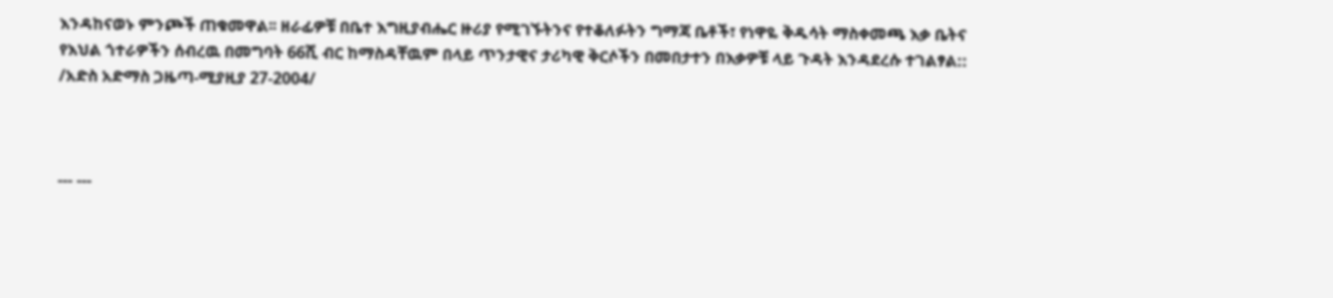እንዳከናወኑ ምንጮች ጠቁመዋል፡፡ ዘራፊዎቹ በቤተ እግዚያብሔር ዙሪያ የሚገኙትንና የተቆለፉትን ግማጃ ቤቶች፣ የነዋዬ ቅዱሳት ማስቀመጫ እቃ ቤትና የእህል ጎተራዎችን ሰብረዉ በመግባት 66ሺ ብር ከማስዳቸዉም በላይ ጥንታዊና ታሪካዊ ቅርሶችን በመበታተን በእቃዎቹ ላይ ጉዳት እንዳደረሱ ተገልፃል::   /አድስ አድማስ ጋዜጣ-ሚያዚያ 27-2004/



--- ---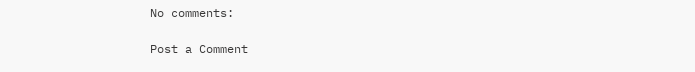No comments:

Post a Comment